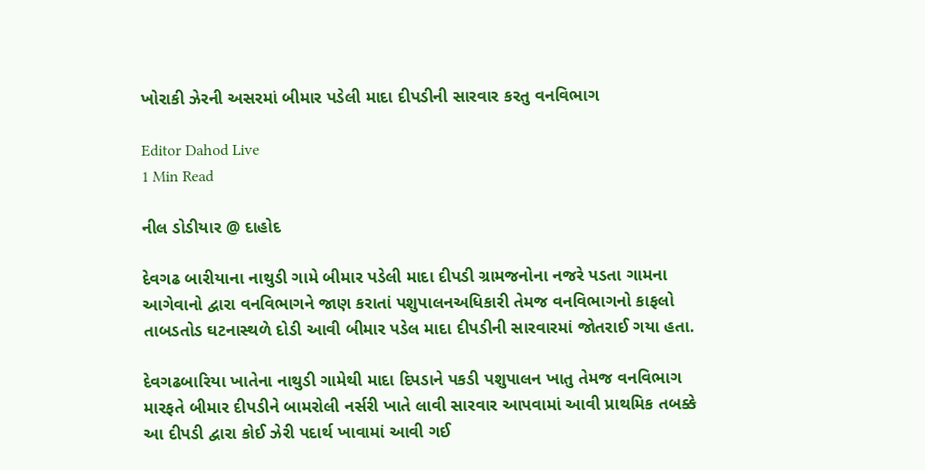ખોરાકી ઝેરની અસરમાં બીમાર પડેલી માદા દીપડીની સારવાર કરતુ વનવિભાગ

Editor Dahod Live
1 Min Read

નીલ ડોડીયાર @ દાહોદ

દેવગઢ બારીયાના નાથુડી ગામે બીમાર પડેલી માદા દીપડી ગ્રામજનોના નજરે પડતા ગામના આગેવાનો દ્વારા વનવિભાગને જાણ કરાતાં પશુપાલનઅધિકારી તેમજ વનવિભાગનો કાફલો તાબડતોડ ઘટનાસ્થળે દોડી આવી બીમાર પડેલ માદા દીપડીની સારવારમાં જોતરાઈ ગયા હતા.

દેવગઢબારિયા ખાતેના નાથુડી ગામેથી માદા દિપડાને પકડી પશુપાલન ખાતુ તેમજ વનવિભાગ મારફતે બીમાર દીપડીને બામરોલી નર્સરી ખાતે લાવી સારવાર આપવામાં આવી પ્રાથમિક તબક્કે આ દીપડી દ્વારા કોઈ ઝેરી પદાર્થ ખાવામાં આવી ગઈ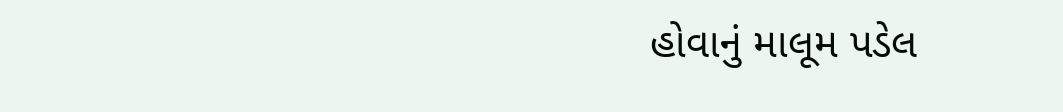હોવાનું માલૂમ પડેલ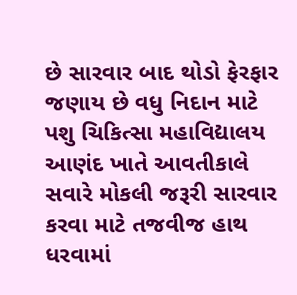છે સારવાર બાદ થોડો ફેરફાર જણાય છે વધુ નિદાન માટે પશુ ચિકિત્સા મહાવિદ્યાલય આણંદ ખાતે આવતીકાલે સવારે મોકલી જરૂરી સારવાર કરવા માટે તજવીજ હાથ ધરવામાં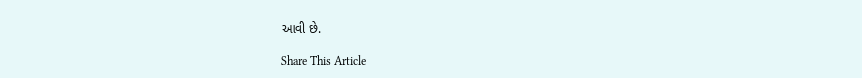આવી છે.

Share This Article